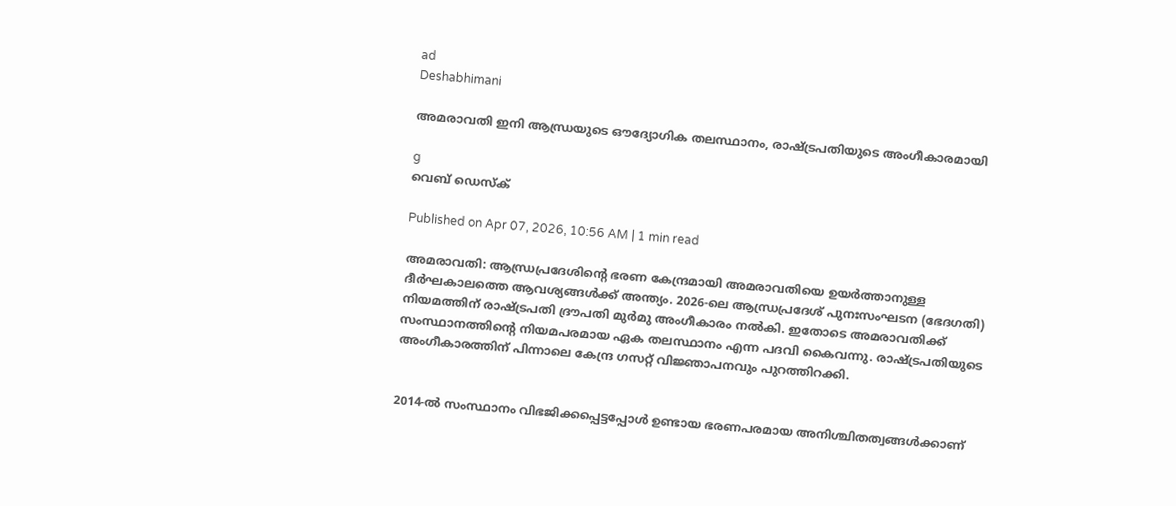ad
Deshabhimani

അമരാവതി ഇനി ആന്ധ്രയുടെ ഔദ്യോഗിക തലസ്ഥാനം, രാഷ്ട്രപതിയുടെ അംഗീകാരമായി

g
വെബ് ഡെസ്ക്

Published on Apr 07, 2026, 10:56 AM | 1 min read

അമരാവതി: ആന്ധ്രപ്രദേശിന്റെ ഭരണ കേന്ദ്രമായി അമരാവതിയെ ഉയർത്താനുള്ള ദീർഘകാലത്തെ ആവശ്യങ്ങൾക്ക് അന്ത്യം. 2026-ലെ ആന്ധ്രപ്രദേശ് പുനഃസംഘടന (ഭേദഗതി) നിയമത്തിന് രാഷ്ട്രപതി ദ്രൗപതി മുർമു അംഗീകാരം നൽകി. ഇതോടെ അമരാവതിക്ക് സംസ്ഥാനത്തിന്റെ നിയമപരമായ ഏക തലസ്ഥാനം എന്ന പദവി കൈവന്നു. രാഷ്ട്രപതിയുടെ അംഗീകാരത്തിന് പിന്നാലെ കേന്ദ്ര ഗസറ്റ് വിജ്ഞാപനവും പുറത്തിറക്കി.


2014-ൽ സംസ്ഥാനം വിഭജിക്കപ്പെട്ടപ്പോൾ ഉണ്ടായ ഭരണപരമായ അനിശ്ചിതത്വങ്ങൾക്കാണ്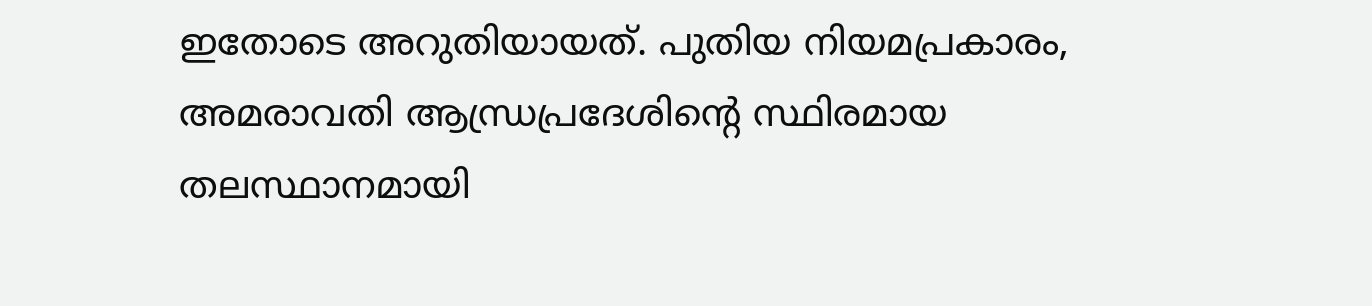ഇതോടെ അറുതിയായത്. പുതിയ നിയമപ്രകാരം, അമരാവതി ആന്ധ്രപ്രദേശിന്റെ സ്ഥിരമായ തലസ്ഥാനമായി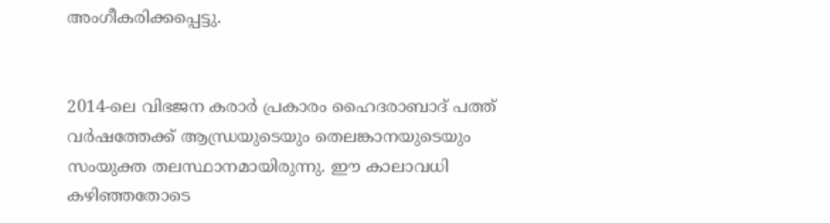അംഗീകരിക്കപ്പെട്ടു.


2014-ലെ വിഭജന കരാർ പ്രകാരം ഹൈദരാബാദ് പത്ത് വർഷത്തേക്ക് ആന്ധ്രയുടെയും തെലങ്കാനയുടെയും സംയുക്ത തലസ്ഥാനമായിരുന്നു. ഈ കാലാവധി കഴിഞ്ഞതോടെ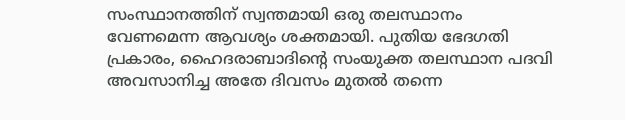സംസ്ഥാനത്തിന് സ്വന്തമായി ഒരു തലസ്ഥാനം വേണമെന്ന ആവശ്യം ശക്തമായി. പുതിയ ഭേദഗതി പ്രകാരം, ഹൈദരാബാദിന്റെ സംയുക്ത തലസ്ഥാന പദവി അവസാനിച്ച അതേ ദിവസം മുതൽ തന്നെ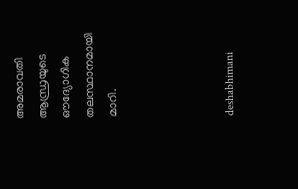അമരാവതി ആന്ധ്രയുടെ ഔദ്യോഗിക തലസ്ഥാനമായി മാറി.




deshabhimani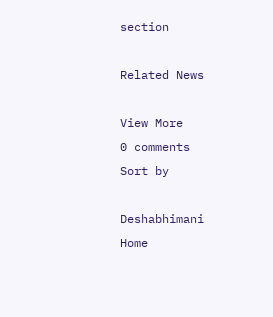section

Related News

View More
0 comments
Sort by

Deshabhimani
Home